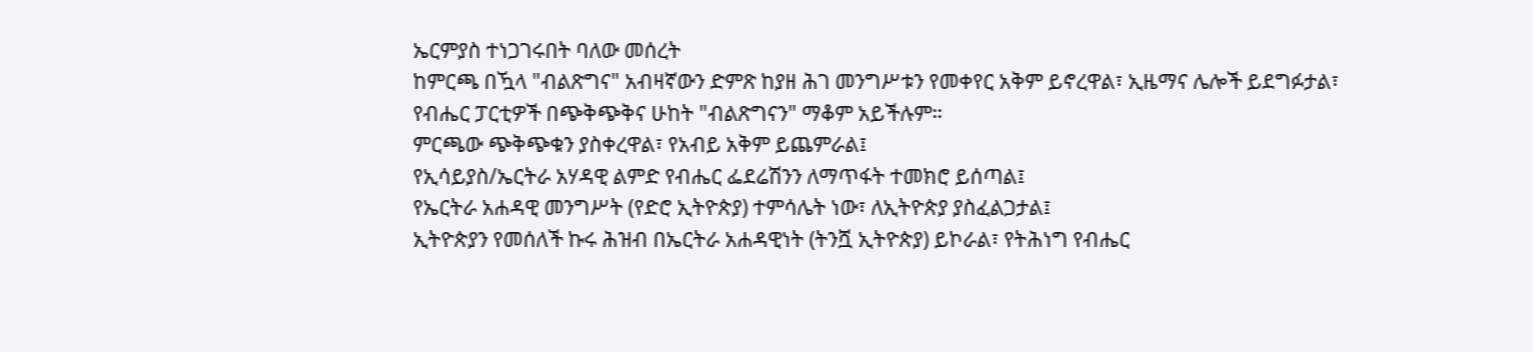ኤርምያስ ተነጋገሩበት ባለው መሰረት
ከምርጫ በዃላ "ብልጽግና" አብዛኛውን ድምጽ ከያዘ ሕገ መንግሥቱን የመቀየር አቅም ይኖረዋል፣ ኢዜማና ሌሎች ይደግፉታል፣
የብሔር ፓርቲዎች በጭቅጭቅና ሁከት "ብልጽግናን" ማቆም አይችሉም።
ምርጫው ጭቅጭቁን ያስቀረዋል፣ የአብይ አቅም ይጨምራል፤
የኢሳይያስ/ኤርትራ አሃዳዊ ልምድ የብሔር ፌደሬሽንን ለማጥፋት ተመክሮ ይሰጣል፤
የኤርትራ አሐዳዊ መንግሥት (የድሮ ኢትዮጵያ) ተምሳሌት ነው፣ ለኢትዮጵያ ያስፈልጋታል፤
ኢትዮጵያን የመሰለች ኩሩ ሕዝብ በኤርትራ አሐዳዊነት (ትንሿ ኢትዮጵያ) ይኮራል፣ የትሕነግ የብሔር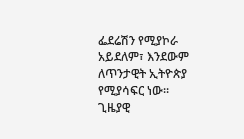ፌደሬሽን የሚያኮራ አይደለም፣ እንደውም ለጥንታዊት ኢትዮጵያ የሚያሳፍር ነው።
ጊዜያዊ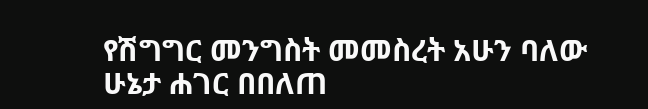የሽግግር መንግስት መመስረት አሁን ባለው ሁኔታ ሐገር በበለጠ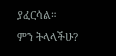ያፈርሳል።
ምን ትላላችሁ?